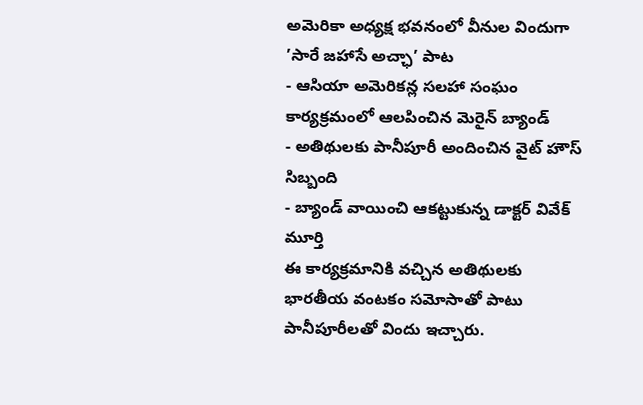అమెరికా అధ్యక్ష భవనంలో వీనుల విందుగా ’సారే జహాసే అచ్ఛా’ పాట
- ఆసియా అమెరికన్ల సలహా సంఘం కార్యక్రమంలో ఆలపించిన మెరైన్ బ్యాండ్
- అతిథులకు పానీపూరీ అందించిన వైట్ హౌస్ సిబ్బంది
- బ్యాండ్ వాయించి ఆకట్టుకున్న డాక్టర్ వివేక్ మూర్తి
ఈ కార్యక్రమానికి వచ్చిన అతిథులకు భారతీయ వంటకం సమోసాతో పాటు పానీపూరీలతో విందు ఇచ్చారు.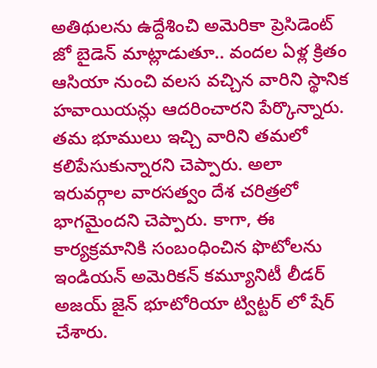అతిథులను ఉద్దేశించి అమెరికా ప్రెసిడెంట్ జో బైడెన్ మాట్లాడుతూ.. వందల ఏళ్ల క్రితం ఆసియా నుంచి వలస వచ్చిన వారిని స్థానిక హవాయియన్లు ఆదరించారని పేర్కొన్నారు. తమ భూములు ఇచ్చి వారిని తమలో కలిపేసుకున్నారని చెప్పారు. అలా ఇరువర్గాల వారసత్వం దేశ చరిత్రలో భాగమైందని చెప్పారు. కాగా, ఈ కార్యక్రమానికి సంబంధించిన ఫొటోలను ఇండియన్ అమెరికన్ కమ్యూనిటీ లీడర్ అజయ్ జైన్ భూటోరియా ట్విట్టర్ లో షేర్ చేశారు.